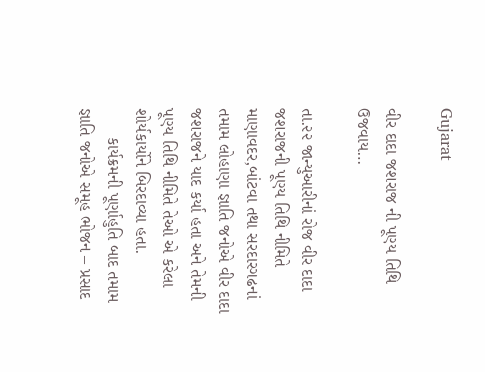Gujarat

વીર દાદા જશરાજ ની પૂણ્ય તિથિ ઉજવાય…

તા.૨૨ જાન્યુઆરીનાં રોજ વીર દાદા જશરાજની પૂણ્ય તિથિ નીમિતે માણાવદર,બાંટવા તથા સરદારગઢનાં તમામ લોહાણા જ્ઞાતિ જનોએ વીર દાદા જશરાજને યાદ કર્યા હતા અને તેમની પૂણ્ય તિથિ નીમિતે તેઓ એ કરેલા શોર્યકાર્યોને બિરદાવ્યા હતા.
      કાર્યક્રમની પૂર્ણાહુતિ બાદ તમામ જ્ઞાતિ જનોએ સમૂહ ભોજન – પ્રસાદ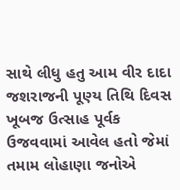સાથે લીધુ હતુ આમ વીર દાદા જશરાજની પૂણ્ય તિથિ દિવસ ખૂબજ ઉત્સાહ પૂર્વક ઉજવવામાં આવેલ હતો જેમાં તમામ લોહાણા જનોએ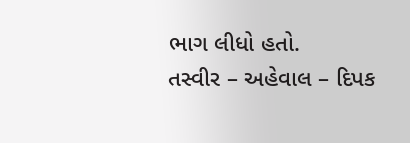ભાગ લીધો હતો.
તસ્વીર – અહેવાલ – દિપક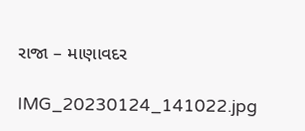રાજા – માણાવદર

IMG_20230124_141022.jpg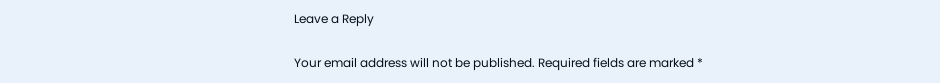Leave a Reply

Your email address will not be published. Required fields are marked *